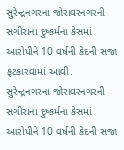સુરેન્દ્રનગરના જોરાવરનગરની સગીરાના દુષ્કર્મના કેસમાં આરોપીને 10 વર્ષની કેદની સજા ફટકારવામાં આવી.
સુરેન્દ્રનગરના જોરાવરનગરની સગીરાના દુષ્કર્મના કેસમાં આરોપીને 10 વર્ષની કેદની સજા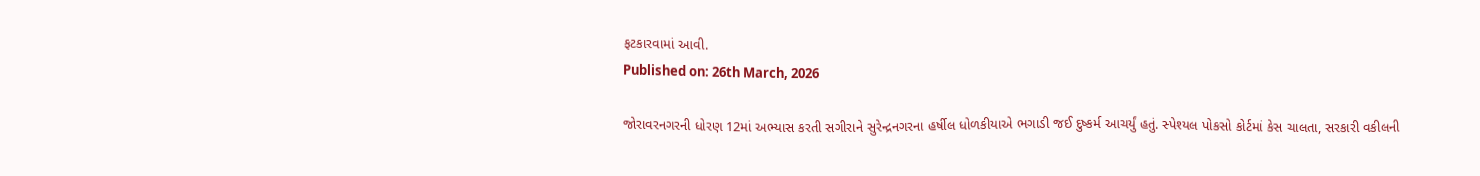ફટકારવામાં આવી.
Published on: 26th March, 2026

જોરાવરનગરની ધોરણ 12માં અભ્યાસ કરતી સગીરાને સુરેન્દ્રનગરના હર્ષીલ ધોળકીયાએ ભગાડી જઈ દુષ્કર્મ આચર્યું હતું. સ્પેશ્યલ પોકસો કોર્ટમાં કેસ ચાલતા, સરકારી વકીલની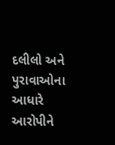દલીલો અને પુરાવાઓના આધારે આરોપીને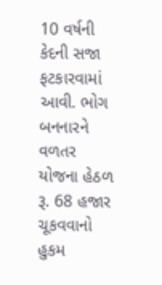10 વર્ષની કેદની સજા ફટકારવામાં આવી. ભોગ બનનારને વળતર યોજના હેઠળ રૂ. 68 હજાર ચૂકવવાનો હુકમ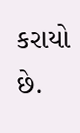કરાયો છે.